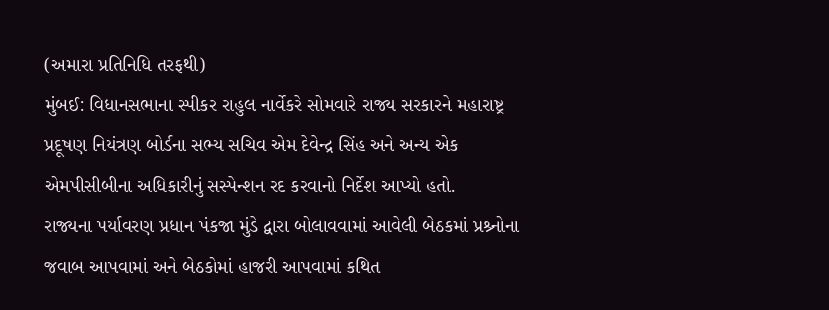(અમારા પ્રતિનિધિ તરફથી)
મુંબઈ: વિધાનસભાના સ્પીકર રાહુલ નાર્વેકરે સોમવારે રાજ્ય સરકારને મહારાષ્ટ્ર પ્રદૂષણ નિયંત્રણ બોર્ડના સભ્ય સચિવ એમ દેવેન્દ્ર સિંહ અને અન્ય એક એમપીસીબીના અધિકારીનું સસ્પેન્શન રદ કરવાનો નિર્દેશ આપ્યો હતો.
રાજ્યના પર્યાવરણ પ્રધાન પંકજા મુંડે દ્વારા બોલાવવામાં આવેલી બેઠકમાં પ્રશ્ર્નોના જવાબ આપવામાં અને બેઠકોમાં હાજરી આપવામાં કથિત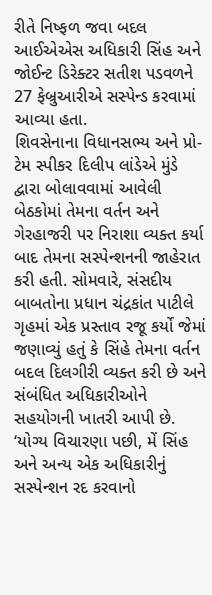રીતે નિષ્ફળ જવા બદલ આઈએએસ અધિકારી સિંહ અને જોઈન્ટ ડિરેક્ટર સતીશ પડવળને 27 ફેબ્રુઆરીએ સસ્પેન્ડ કરવામાં આવ્યા હતા.
શિવસેનાના વિધાનસભ્ય અને પ્રો-ટેમ સ્પીકર દિલીપ લાંડેએ મુંડે દ્વારા બોલાવવામાં આવેલી બેઠકોમાં તેમના વર્તન અને ગેરહાજરી પર નિરાશા વ્યક્ત કર્યા બાદ તેમના સસ્પેન્શનની જાહેરાત કરી હતી. સોમવારે, સંસદીય બાબતોના પ્રધાન ચંદ્રકાંત પાટીલે ગૃહમાં એક પ્રસ્તાવ રજૂ કર્યો જેમાં જણાવ્યું હતું કે સિંહે તેમના વર્તન બદલ દિલગીરી વ્યક્ત કરી છે અને સંબંધિત અધિકારીઓને સહયોગની ખાતરી આપી છે.
‘યોગ્ય વિચારણા પછી, મેં સિંહ અને અન્ય એક અધિકારીનું સસ્પેન્શન રદ કરવાનો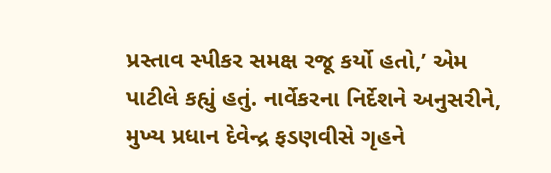પ્રસ્તાવ સ્પીકર સમક્ષ રજૂ કર્યો હતો,’ એમ પાટીલે કહ્યું હતું. નાર્વેકરના નિર્દેશને અનુસરીને, મુખ્ય પ્રધાન દેવેન્દ્ર ફડણવીસે ગૃહને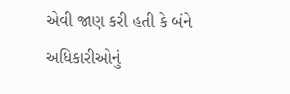એવી જાણ કરી હતી કે બંને અધિકારીઓનું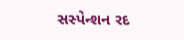સસ્પેન્શન રદ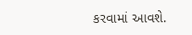કરવામાં આવશે.